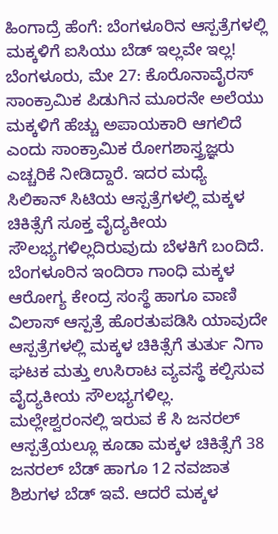ಹಿಂಗಾದ್ರೆ ಹೆಂಗೆ: ಬೆಂಗಳೂರಿನ ಆಸ್ಪತ್ರೆಗಳಲ್ಲಿ ಮಕ್ಕಳಿಗೆ ಐಸಿಯು ಬೆಡ್ ಇಲ್ಲವೇ ಇಲ್ಲ!
ಬೆಂಗಳೂರು, ಮೇ 27: ಕೊರೊನಾವೈರಸ್ ಸಾಂಕ್ರಾಮಿಕ ಪಿಡುಗಿನ ಮೂರನೇ ಅಲೆಯು ಮಕ್ಕಳಿಗೆ ಹೆಚ್ಚು ಅಪಾಯಕಾರಿ ಆಗಲಿದೆ ಎಂದು ಸಾಂಕ್ರಾಮಿಕ ರೋಗಶಾಸ್ತ್ರಜ್ಞರು ಎಚ್ಚರಿಕೆ ನೀಡಿದ್ದಾರೆ. ಇದರ ಮಧ್ಯೆ ಸಿಲಿಕಾನ್ ಸಿಟಿಯ ಆಸ್ಪತ್ರೆಗಳಲ್ಲಿ ಮಕ್ಕಳ ಚಿಕಿತ್ಸೆಗೆ ಸೂಕ್ತ ವೈದ್ಯಕೀಯ ಸೌಲಭ್ಯಗಳಿಲ್ಲದಿರುವುದು ಬೆಳಕಿಗೆ ಬಂದಿದೆ.
ಬೆಂಗಳೂರಿನ ಇಂದಿರಾ ಗಾಂಧಿ ಮಕ್ಕಳ ಆರೋಗ್ಯ ಕೇಂದ್ರ ಸಂಸ್ಥೆ ಹಾಗೂ ವಾಣಿ ವಿಲಾಸ್ ಆಸ್ಪತ್ರೆ ಹೊರತುಪಡಿಸಿ ಯಾವುದೇ ಆಸ್ಪತ್ರೆಗಳಲ್ಲಿ ಮಕ್ಕಳ ಚಿಕಿತ್ಸೆಗೆ ತುರ್ತು ನಿಗಾ ಘಟಕ ಮತ್ತು ಉಸಿರಾಟ ವ್ಯವಸ್ಥೆ ಕಲ್ಪಿಸುವ ವೈದ್ಯಕೀಯ ಸೌಲಭ್ಯಗಳಿಲ್ಲ.
ಮಲ್ಲೇಶ್ವರಂನಲ್ಲಿ ಇರುವ ಕೆ ಸಿ ಜನರಲ್ ಆಸ್ಪತ್ರೆಯಲ್ಲೂ ಕೂಡಾ ಮಕ್ಕಳ ಚಿಕಿತ್ಸೆಗೆ 38 ಜನರಲ್ ಬೆಡ್ ಹಾಗೂ 12 ನವಜಾತ ಶಿಶುಗಳ ಬೆಡ್ ಇವೆ. ಆದರೆ ಮಕ್ಕಳ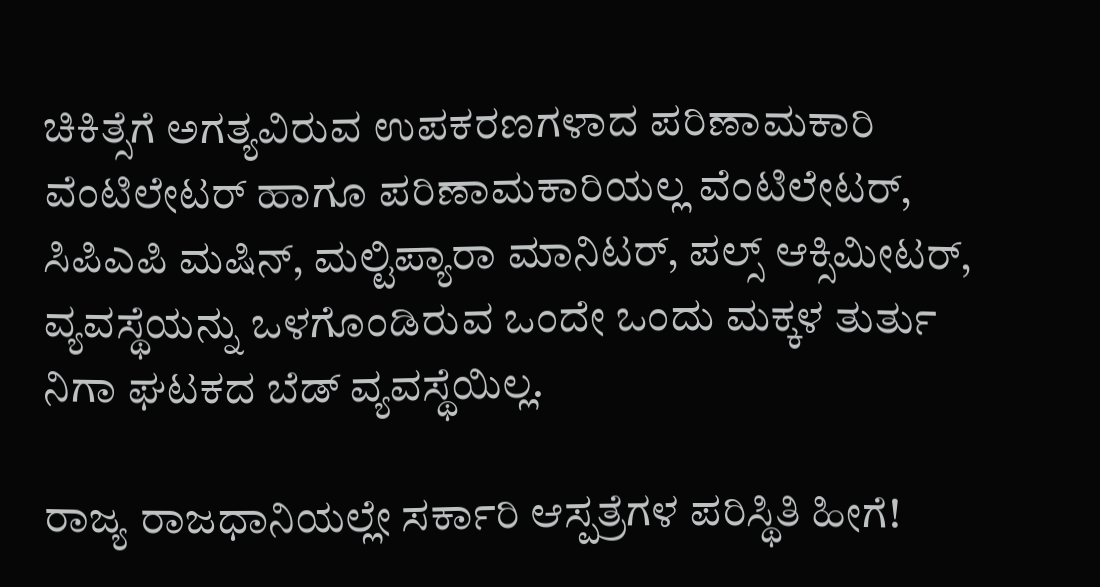ಚಿಕಿತ್ಸೆಗೆ ಅಗತ್ಯವಿರುವ ಉಪಕರಣಗಳಾದ ಪರಿಣಾಮಕಾರಿ ವೆಂಟಿಲೇಟರ್ ಹಾಗೂ ಪರಿಣಾಮಕಾರಿಯಲ್ಲ ವೆಂಟಿಲೇಟರ್, ಸಿಪಿಎಪಿ ಮಷಿನ್, ಮಲ್ಟಿಪ್ಯಾರಾ ಮಾನಿಟರ್, ಪಲ್ಸ್ ಆಕ್ಸಿಮೀಟರ್, ವ್ಯವಸ್ಥೆಯನ್ನು ಒಳಗೊಂಡಿರುವ ಒಂದೇ ಒಂದು ಮಕ್ಕಳ ತುರ್ತು ನಿಗಾ ಘಟಕದ ಬೆಡ್ ವ್ಯವಸ್ಥೆಯಿಲ್ಲ.

ರಾಜ್ಯ ರಾಜಧಾನಿಯಲ್ಲೇ ಸರ್ಕಾರಿ ಆಸ್ಪತ್ರೆಗಳ ಪರಿಸ್ಥಿತಿ ಹೀಗೆ!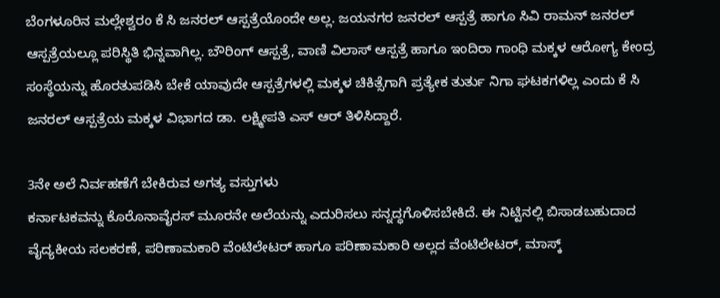ಬೆಂಗಳೂರಿನ ಮಲ್ಲೇಶ್ವರಂ ಕೆ ಸಿ ಜನರಲ್ ಆಸ್ಪತ್ರೆಯೊಂದೇ ಅಲ್ಲ. ಜಯನಗರ ಜನರಲ್ ಆಸ್ಪತ್ರೆ ಹಾಗೂ ಸಿವಿ ರಾಮನ್ ಜನರಲ್ ಆಸ್ಪತ್ರೆಯಲ್ಲೂ ಪರಿಸ್ಥಿತಿ ಭಿನ್ನವಾಗಿಲ್ಲ. ಬೌರಿಂಗ್ ಆಸ್ಪತ್ರೆ, ವಾಣಿ ವಿಲಾಸ್ ಆಸ್ಪತ್ರೆ ಹಾಗೂ ಇಂದಿರಾ ಗಾಂಧಿ ಮಕ್ಕಳ ಆರೋಗ್ಯ ಕೇಂದ್ರ ಸಂಸ್ಥೆಯನ್ನು ಹೊರತುಪಡಿಸಿ ಬೇಕೆ ಯಾವುದೇ ಆಸ್ಪತ್ರೆಗಳಲ್ಲಿ ಮಕ್ಕಳ ಚಿಕಿತ್ಸೆಗಾಗಿ ಪ್ರತ್ಯೇಕ ತುರ್ತು ನಿಗಾ ಘಟಕಗಳಿಲ್ಲ ಎಂದು ಕೆ ಸಿ ಜನರಲ್ ಆಸ್ಪತ್ರೆಯ ಮಕ್ಕಳ ವಿಭಾಗದ ಡಾ. ಲಕ್ಷ್ಮೀಪತಿ ಎಸ್ ಆರ್ ತಿಳಿಸಿದ್ದಾರೆ.

3ನೇ ಅಲೆ ನಿರ್ವಹಣೆಗೆ ಬೇಕಿರುವ ಅಗತ್ಯ ವಸ್ತುಗಳು
ಕರ್ನಾಟಕವನ್ನು ಕೊರೊನಾವೈರಸ್ ಮೂರನೇ ಅಲೆಯನ್ನು ಎದುರಿಸಲು ಸನ್ನದ್ಧಗೊಳಿಸಬೇಕಿದೆ. ಈ ನಿಟ್ಟಿನಲ್ಲಿ ಬಿಸಾಡಬಹುದಾದ ವೈದ್ಯಕೀಯ ಸಲಕರಣೆ, ಪರಿಣಾಮಕಾರಿ ವೆಂಟಿಲೇಟರ್ ಹಾಗೂ ಪರಿಣಾಮಕಾರಿ ಅಲ್ಲದ ವೆಂಟಿಲೇಟರ್, ಮಾಸ್ಕ್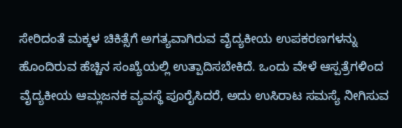ಸೇರಿದಂತೆ ಮಕ್ಕಳ ಚಿಕಿತ್ಸೆಗೆ ಅಗತ್ಯವಾಗಿರುವ ವೈದ್ಯಕೀಯ ಉಪಕರಣಗಳನ್ನು ಹೊಂದಿರುವ ಹೆಚ್ಚಿನ ಸಂಖ್ಯೆಯಲ್ಲಿ ಉತ್ಪಾದಿಸಬೇಕಿದೆ. ಒಂದು ವೇಳೆ ಆಸ್ಪತ್ರೆಗಳಿಂದ ವೈದ್ಯಕೀಯ ಆಮ್ಲಜನಕ ವ್ಯವಸ್ಥೆ ಪೂರೈಸಿದರೆ, ಅದು ಉಸಿರಾಟ ಸಮಸ್ಯೆ ನೀಗಿಸುವ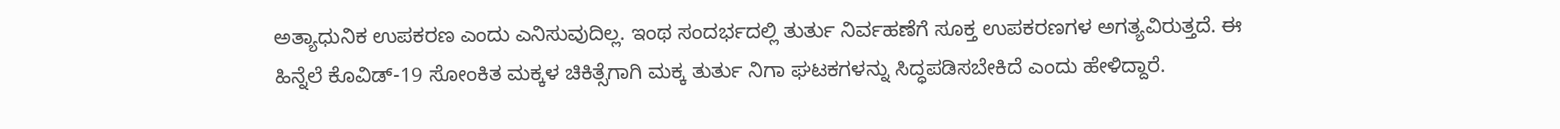ಅತ್ಯಾಧುನಿಕ ಉಪಕರಣ ಎಂದು ಎನಿಸುವುದಿಲ್ಲ. ಇಂಥ ಸಂದರ್ಭದಲ್ಲಿ ತುರ್ತು ನಿರ್ವಹಣೆಗೆ ಸೂಕ್ತ ಉಪಕರಣಗಳ ಅಗತ್ಯವಿರುತ್ತದೆ. ಈ ಹಿನ್ನೆಲೆ ಕೊವಿಡ್-19 ಸೋಂಕಿತ ಮಕ್ಕಳ ಚಿಕಿತ್ಸೆಗಾಗಿ ಮಕ್ಕ ತುರ್ತು ನಿಗಾ ಘಟಕಗಳನ್ನು ಸಿದ್ಧಪಡಿಸಬೇಕಿದೆ ಎಂದು ಹೇಳಿದ್ದಾರೆ.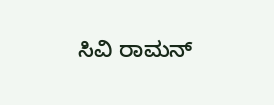ಸಿವಿ ರಾಮನ್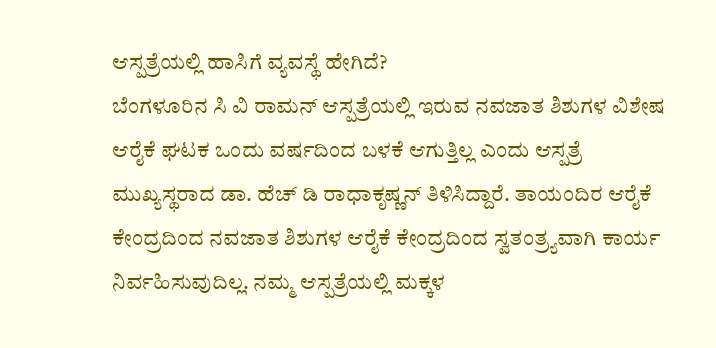ಆಸ್ಪತ್ರೆಯಲ್ಲಿ ಹಾಸಿಗೆ ವ್ಯವಸ್ಥೆ ಹೇಗಿದೆ?
ಬೆಂಗಳೂರಿನ ಸಿ ವಿ ರಾಮನ್ ಆಸ್ಪತ್ರೆಯಲ್ಲಿ ಇರುವ ನವಜಾತ ಶಿಶುಗಳ ವಿಶೇಷ ಆರೈಕೆ ಘಟಕ ಒಂದು ವರ್ಷದಿಂದ ಬಳಕೆ ಆಗುತ್ತಿಲ್ಲ ಎಂದು ಆಸ್ಪತ್ರೆ ಮುಖ್ಯಸ್ಥರಾದ ಡಾ. ಹೆಚ್ ಡಿ ರಾಧಾಕೃಷ್ಣನ್ ತಿಳಿಸಿದ್ದಾರೆ. ತಾಯಂದಿರ ಆರೈಕೆ ಕೇಂದ್ರದಿಂದ ನವಜಾತ ಶಿಶುಗಳ ಆರೈಕೆ ಕೇಂದ್ರದಿಂದ ಸ್ವತಂತ್ರ್ಯವಾಗಿ ಕಾರ್ಯ ನಿರ್ವಹಿಸುವುದಿಲ್ಲ. ನಮ್ಮ ಆಸ್ಪತ್ರೆಯಲ್ಲಿ ಮಕ್ಕಳ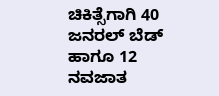ಚಿಕಿತ್ಸೆಗಾಗಿ 40 ಜನರಲ್ ಬೆಡ್ ಹಾಗೂ 12 ನವಜಾತ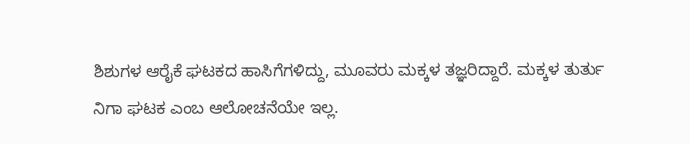ಶಿಶುಗಳ ಆರೈಕೆ ಘಟಕದ ಹಾಸಿಗೆಗಳಿದ್ದು, ಮೂವರು ಮಕ್ಕಳ ತಜ್ಞರಿದ್ದಾರೆ. ಮಕ್ಕಳ ತುರ್ತು ನಿಗಾ ಘಟಕ ಎಂಬ ಆಲೋಚನೆಯೇ ಇಲ್ಲ.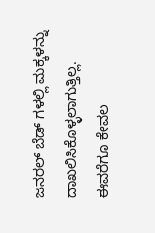ಜನರಲ್ ಬೆಡ್ ಗಳಲ್ಲಿ ಮಕ್ಕಳನ್ನು ದಾಖಲಿಸಿಕೊಳ್ಳಲಾಗುತ್ತಿಲ್ಲ. ಈವರೆಗೂ ಕೇವಲ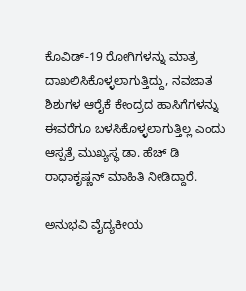ಕೊವಿಡ್-19 ರೋಗಿಗಳನ್ನು ಮಾತ್ರ ದಾಖಲಿಸಿಕೊಳ್ಳಲಾಗುತ್ತಿದ್ದು, ನವಜಾತ ಶಿಶುಗಳ ಆರೈಕೆ ಕೇಂದ್ರದ ಹಾಸಿಗೆಗಳನ್ನು ಈವರೆಗೂ ಬಳಸಿಕೊಳ್ಳಲಾಗುತ್ತಿಲ್ಲ ಎಂದು ಆಸ್ಪತ್ರೆ ಮುಖ್ಯಸ್ಥ ಡಾ. ಹೆಚ್ ಡಿ ರಾಧಾಕೃಷ್ಣನ್ ಮಾಹಿತಿ ನೀಡಿದ್ದಾರೆ.

ಅನುಭವಿ ವೈದ್ಯಕೀಯ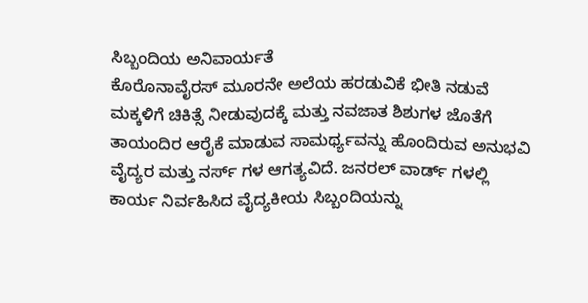ಸಿಬ್ಬಂದಿಯ ಅನಿವಾರ್ಯತೆ
ಕೊರೊನಾವೈರಸ್ ಮೂರನೇ ಅಲೆಯ ಹರಡುವಿಕೆ ಭೀತಿ ನಡುವೆ ಮಕ್ಕಳಿಗೆ ಚಿಕಿತ್ಸೆ ನೀಡುವುದಕ್ಕೆ ಮತ್ತು ನವಜಾತ ಶಿಶುಗಳ ಜೊತೆಗೆ ತಾಯಂದಿರ ಆರೈಕೆ ಮಾಡುವ ಸಾಮರ್ಥ್ಯವನ್ನು ಹೊಂದಿರುವ ಅನುಭವಿ ವೈದ್ಯರ ಮತ್ತು ನರ್ಸ್ ಗಳ ಆಗತ್ಯವಿದೆ. ಜನರಲ್ ವಾರ್ಡ್ ಗಳಲ್ಲಿ ಕಾರ್ಯ ನಿರ್ವಹಿಸಿದ ವೈದ್ಯಕೀಯ ಸಿಬ್ಬಂದಿಯನ್ನು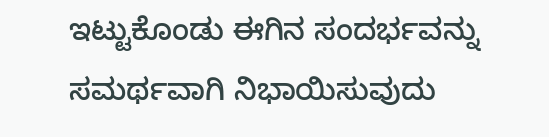ಇಟ್ಟುಕೊಂಡು ಈಗಿನ ಸಂದರ್ಭವನ್ನು ಸಮರ್ಥವಾಗಿ ನಿಭಾಯಿಸುವುದು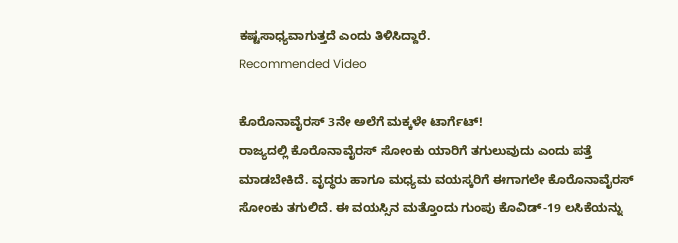ಕಷ್ಟಸಾಧ್ಯವಾಗುತ್ತದೆ ಎಂದು ತಿಳಿಸಿದ್ದಾರೆ.
Recommended Video

ಕೊರೊನಾವೈರಸ್ 3ನೇ ಅಲೆಗೆ ಮಕ್ಕಳೇ ಟಾರ್ಗೆಟ್!
ರಾಜ್ಯದಲ್ಲಿ ಕೊರೊನಾವೈರಸ್ ಸೋಂಕು ಯಾರಿಗೆ ತಗುಲುವುದು ಎಂದು ಪತ್ತೆ ಮಾಡಬೇಕಿದೆ. ವೃದ್ಧರು ಹಾಗೂ ಮಧ್ಯಮ ವಯಸ್ಕರಿಗೆ ಈಗಾಗಲೇ ಕೊರೊನಾವೈರಸ್ ಸೋಂಕು ತಗುಲಿದೆ. ಈ ವಯಸ್ಸಿನ ಮತ್ತೊಂದು ಗುಂಪು ಕೊವಿಡ್-19 ಲಸಿಕೆಯನ್ನು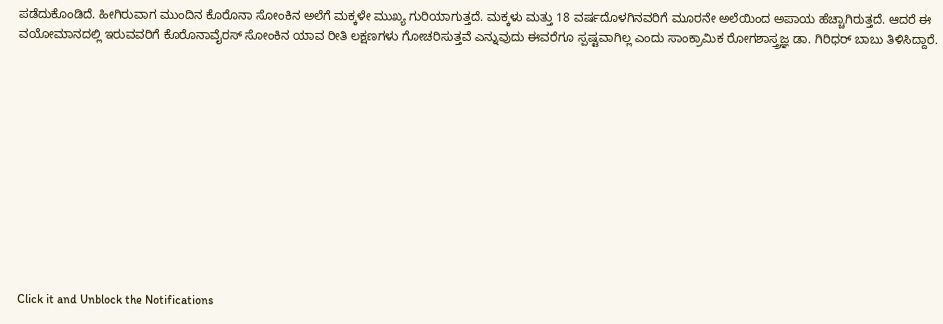ಪಡೆದುಕೊಂಡಿದೆ. ಹೀಗಿರುವಾಗ ಮುಂದಿನ ಕೊರೊನಾ ಸೋಂಕಿನ ಅಲೆಗೆ ಮಕ್ಕಳೇ ಮುಖ್ಯ ಗುರಿಯಾಗುತ್ತದೆ. ಮಕ್ಕಳು ಮತ್ತು 18 ವರ್ಷದೊಳಗಿನವರಿಗೆ ಮೂರನೇ ಅಲೆಯಿಂದ ಅಪಾಯ ಹೆಚ್ಚಾಗಿರುತ್ತದೆ. ಆದರೆ ಈ ವಯೋಮಾನದಲ್ಲಿ ಇರುವವರಿಗೆ ಕೊರೊನಾವೈರಸ್ ಸೋಂಕಿನ ಯಾವ ರೀತಿ ಲಕ್ಷಣಗಳು ಗೋಚರಿಸುತ್ತವೆ ಎನ್ನುವುದು ಈವರೆಗೂ ಸ್ಪಷ್ಟವಾಗಿಲ್ಲ ಎಂದು ಸಾಂಕ್ರಾಮಿಕ ರೋಗಶಾಸ್ತ್ರಜ್ಞ ಡಾ. ಗಿರಿಧರ್ ಬಾಬು ತಿಳಿಸಿದ್ದಾರೆ.












Click it and Unblock the Notifications